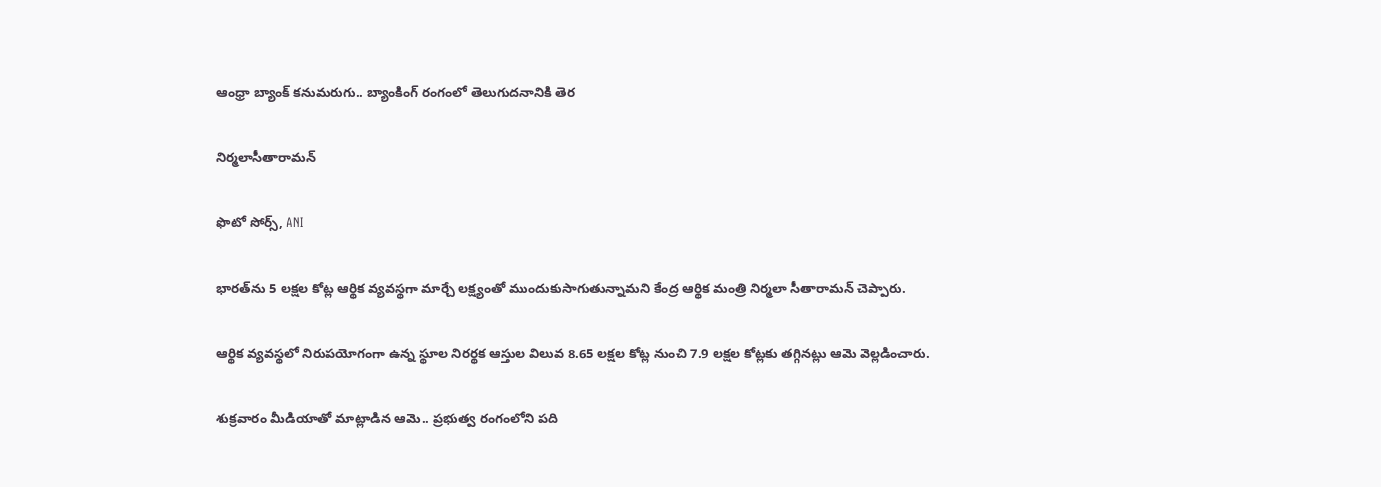ఆంధ్రా బ్యాంక్ కనుమరుగు.. బ్యాంకింగ్ రంగంలో తెలుగుదనానికి తెర

నిర్మలాసీతారామన్

ఫొటో సోర్స్, ANI

భారత్‌ను 5 లక్షల కోట్ల ఆర్థిక వ్యవస్థగా మార్చే లక్ష్యంతో ముందుకుసాగుతున్నామని కేంద్ర ఆర్థిక మంత్రి నిర్మలా సీతారామన్ చెప్పారు.

ఆర్థిక వ్యవస్థలో నిరుపయోగంగా ఉన్న స్థూల నిరర్థక ఆస్తుల విలువ 8.65 లక్షల కోట్ల నుంచి 7.9 లక్షల కోట్లకు తగ్గినట్లు ఆమె వెల్లడించారు.

శుక్రవారం మీడియాతో మాట్లాడిన ఆమె.. ప్రభుత్వ రంగంలోని పది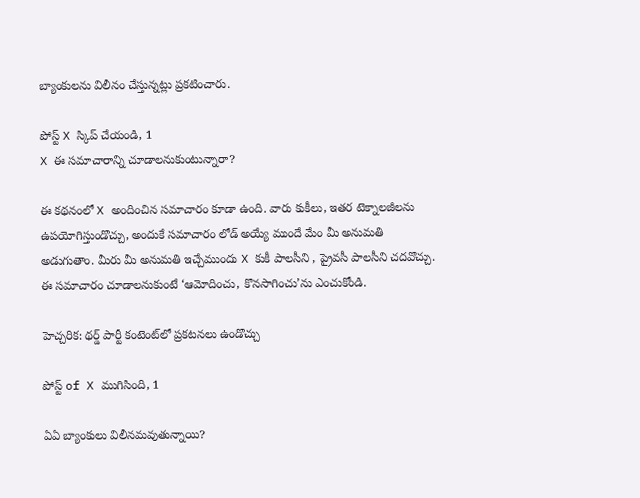బ్యాంకులను విలీనం చేస్తున్నట్లు ప్రకటించారు.

పోస్ట్‌ X స్కిప్ చేయండి, 1
X ఈ సమాచారాన్ని చూడాలనుకుంటున్నారా?

ఈ కథనంలో X అందించిన సమాచారం కూడా ఉంది. వారు కుకీలు, ఇతర టెక్నాలజీలను ఉపయోగిస్తుండొచ్చు, అందుకే సమాచారం లోడ్ అయ్యే ముందే మేం మీ అనుమతి అడుగుతాం. మీరు మీ అనుమతి ఇచ్చేముందు X కుకీ పాలసీని , ప్రైవసీ పాలసీని చదవొచ్చు. ఈ సమాచారం చూడాలనుకుంటే ‘ఆమోదించు, కొనసాగించు’ను ఎంచుకోండి.

హెచ్చరిక: థర్డ్ పార్టీ కంటెంట్‌లో ప్రకటనలు ఉండొచ్చు

పోస్ట్ of X ముగిసింది, 1

ఏఏ బ్యాంకులు విలీనమవుతున్నాయి?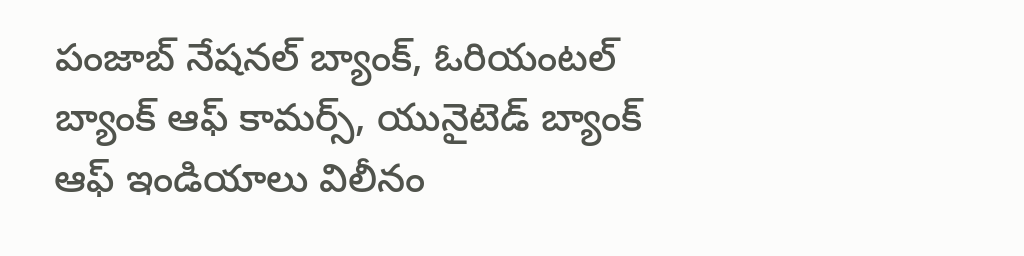పంజాబ్ నేషనల్ బ్యాంక్, ఓరియంటల్ బ్యాంక్ ఆఫ్ కామర్స్, యునైటెడ్ బ్యాంక్ ఆఫ్ ఇండియాలు విలీనం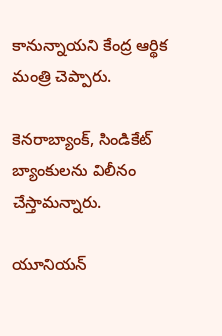కానున్నాయని కేంద్ర ఆర్థిక మంత్రి చెప్పారు.

కెనరాబ్యాంక్, సిండికేట్ బ్యాంకులను విలీనం చేస్తామన్నారు.

యూనియన్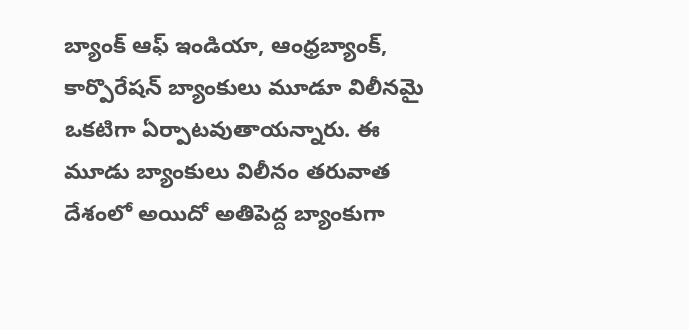బ్యాంక్ ఆఫ్ ఇండియా, ఆంధ్రబ్యాంక్, కార్పొరేషన్ బ్యాంకులు మూడూ విలీనమై ఒకటిగా ఏర్పాటవుతాయన్నారు. ఈ మూడు బ్యాంకులు విలీనం తరువాత దేశంలో అయిదో అతిపెద్ద బ్యాంకుగా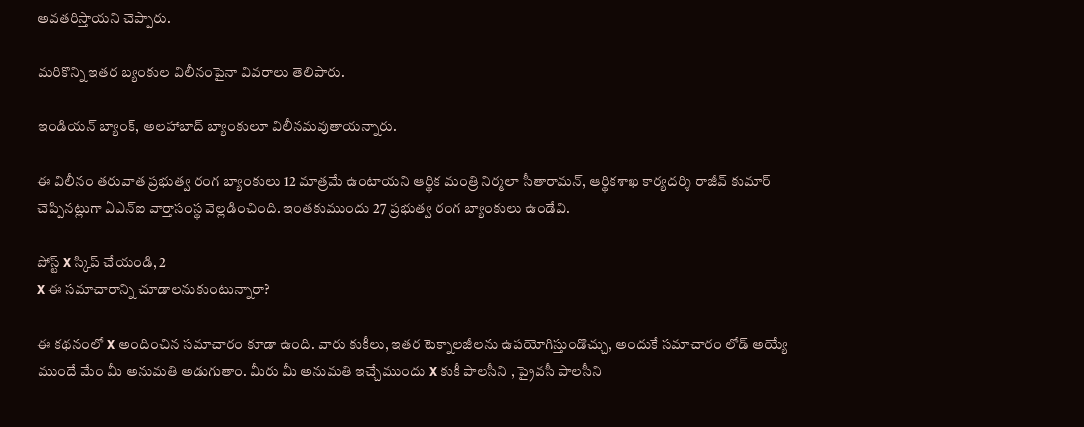అవతరిస్తాయని చెప్పారు.

మరికొన్ని ఇతర బ్యంకుల విలీనంపైనా వివరాలు తెలిపారు.

ఇండియన్ బ్యాంక్, అలహాబాద్ బ్యాంకులూ విలీనమవుతాయన్నారు.

ఈ విలీనం తరువాత ప్రభుత్వ రంగ బ్యాంకులు 12 మాత్రమే ఉంటాయని ఆర్థిక మంత్రి నిర్మలా సీతారామన్, ఆర్థికశాఖ కార్యదర్శి రాజీవ్ కుమార్ చెప్పినట్లుగా ఏఎన్‌ఐ వార్తాసంస్థ వెల్లడించింది. ఇంతకుముందు 27 ప్రభుత్వ రంగ బ్యాంకులు ఉండేవి.

పోస్ట్‌ X స్కిప్ చేయండి, 2
X ఈ సమాచారాన్ని చూడాలనుకుంటున్నారా?

ఈ కథనంలో X అందించిన సమాచారం కూడా ఉంది. వారు కుకీలు, ఇతర టెక్నాలజీలను ఉపయోగిస్తుండొచ్చు, అందుకే సమాచారం లోడ్ అయ్యే ముందే మేం మీ అనుమతి అడుగుతాం. మీరు మీ అనుమతి ఇచ్చేముందు X కుకీ పాలసీని , ప్రైవసీ పాలసీని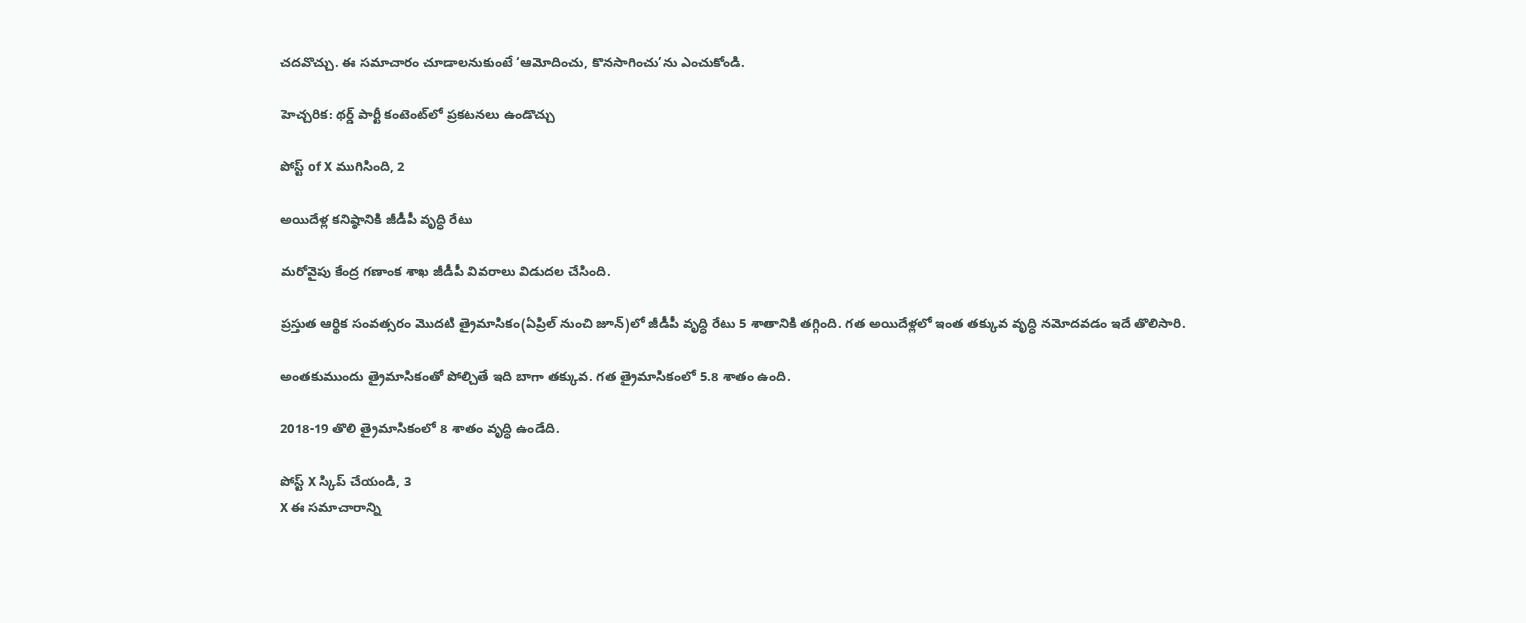చదవొచ్చు. ఈ సమాచారం చూడాలనుకుంటే ‘ఆమోదించు, కొనసాగించు’ను ఎంచుకోండి.

హెచ్చరిక: థర్డ్ పార్టీ కంటెంట్‌లో ప్రకటనలు ఉండొచ్చు

పోస్ట్ of X ముగిసింది, 2

అయిదేళ్ల కనిష్ఠానికి జీడీపీ వృద్ధి రేటు

మరోవైపు కేంద్ర గణాంక శాఖ జీడీపీ వివరాలు విడుదల చేసింది.

ప్రస్తుత ఆర్థిక సంవత్సరం మొదటి త్రైమాసికం(ఏప్రిల్ నుంచి జూన్)లో జీడీపీ వృద్ధి రేటు 5 శాతానికి తగ్గింది. గత అయిదేళ్లలో ఇంత తక్కువ వృద్ధి నమోదవడం ఇదే తొలిసారి.

అంతకుముందు త్రైమాసికంతో పోల్చితే ఇది బాగా తక్కువ. గత త్రైమాసికంలో 5.8 శాతం ఉంది.

2018-19 తొలి త్రైమాసికంలో 8 శాతం వృద్ధి ఉండేది.

పోస్ట్‌ X స్కిప్ చేయండి, 3
X ఈ సమాచారాన్ని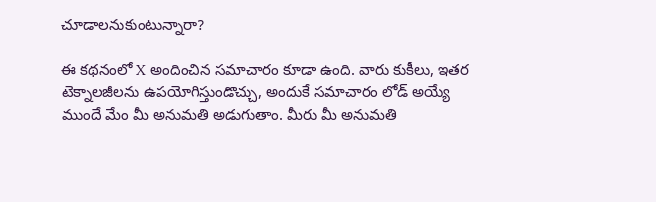చూడాలనుకుంటున్నారా?

ఈ కథనంలో X అందించిన సమాచారం కూడా ఉంది. వారు కుకీలు, ఇతర టెక్నాలజీలను ఉపయోగిస్తుండొచ్చు, అందుకే సమాచారం లోడ్ అయ్యే ముందే మేం మీ అనుమతి అడుగుతాం. మీరు మీ అనుమతి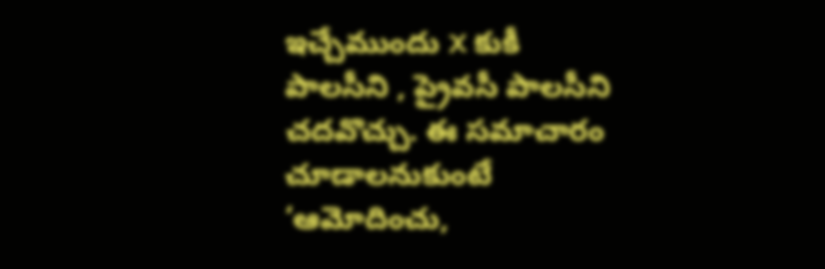ఇచ్చేముందు X కుకీ పాలసీని , ప్రైవసీ పాలసీని చదవొచ్చు. ఈ సమాచారం చూడాలనుకుంటే ‘ఆమోదించు,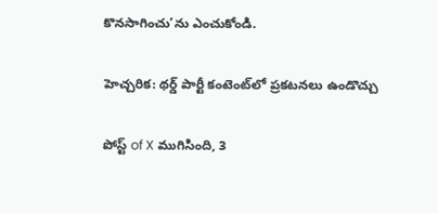కొనసాగించు’ను ఎంచుకోండి.

హెచ్చరిక: థర్డ్ పార్టీ కంటెంట్‌లో ప్రకటనలు ఉండొచ్చు

పోస్ట్ of X ముగిసింది, 3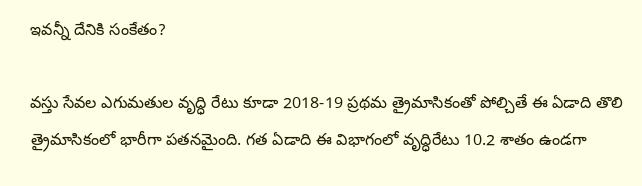ఇవన్నీ దేనికి సంకేతం?

వస్తు సేవల ఎగుమతుల వృద్ధి రేటు కూడా 2018-19 ప్రథమ త్రైమాసికంతో పోల్చితే ఈ ఏడాది తొలి త్రైమాసికంలో భారీగా పతనమైంది. గత ఏడాది ఈ విభాగంలో వృద్ధిరేటు 10.2 శాతం ఉండగా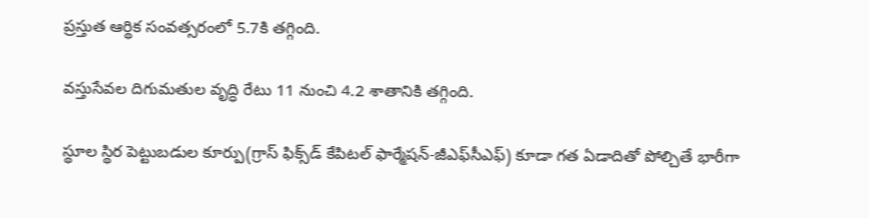ప్రస్తుత ఆర్థిక సంవత్సరంలో 5.7కి తగ్గింది.

వస్తుసేవల దిగుమతుల వృద్ధి రేటు 11 నుంచి 4.2 శాతానికి తగ్గింది.

స్థూల స్థిర పెట్టుబడుల కూర్పు(గ్రాస్ ఫిక్స్‌డ్ కేపిటల్ ఫార్మేషన్-జీఎఫ్‌సీఎఫ్) కూడా గత ఏడాదితో పోల్చితే భారీగా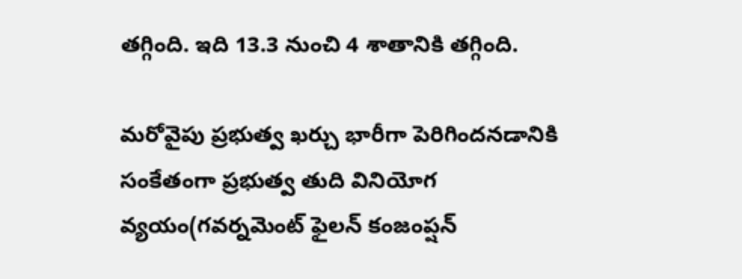తగ్గింది. ఇది 13.3 నుంచి 4 శాతానికి తగ్గింది.

మరోవైపు ప్రభుత్వ ఖర్చు భారీగా పెరిగిందనడానికి సంకేతంగా ప్రభుత్వ తుది వినియోగ వ్యయం(గవర్నమెంట్ ఫైలన్ కంజంప్షన్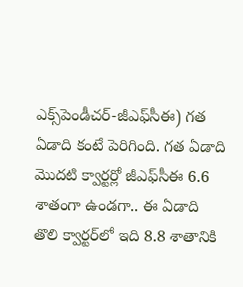ఎక్స్‌పెండీచర్-జీఎఫ్‌సీఈ) గత ఏడాది కంటే పెరిగింది. గత ఏడాది మొదటి క్వార్టర్లో జీఎఫ్‌సీఈ 6.6 శాతంగా ఉండగా.. ఈ ఏడాది తొలి క్వార్టర్‌లో ఇది 8.8 శాతానికి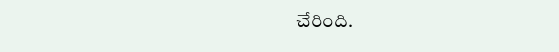చేరింది.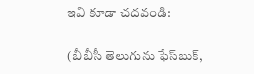ఇవి కూడా చదవండి:

(బీబీసీ తెలుగును ఫేస్‌బుక్,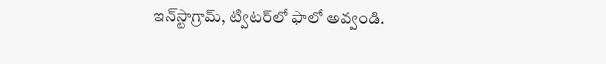ఇన్‌స్టాగ్రామ్‌, ట్విటర్‌లో ఫాలో అవ్వండి.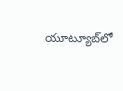యూట్యూబ్‌లో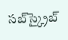సబ్‌స్క్రైబ్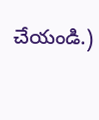చేయండి.)